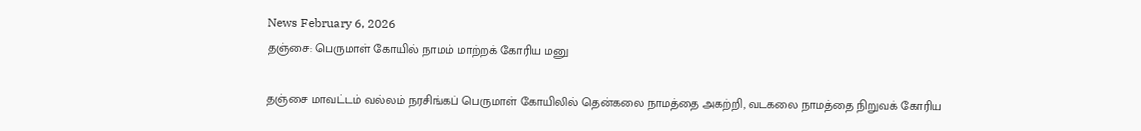News February 6, 2026
தஞ்சை: பெருமாள் கோயில் நாமம் மாற்றக் கோரிய மனு

தஞ்சை மாவட்டம் வல்லம் நரசிங்கப் பெருமாள் கோயிலில் தென்கலை நாமத்தை அகற்றி, வடகலை நாமத்தை நிறுவக் கோரிய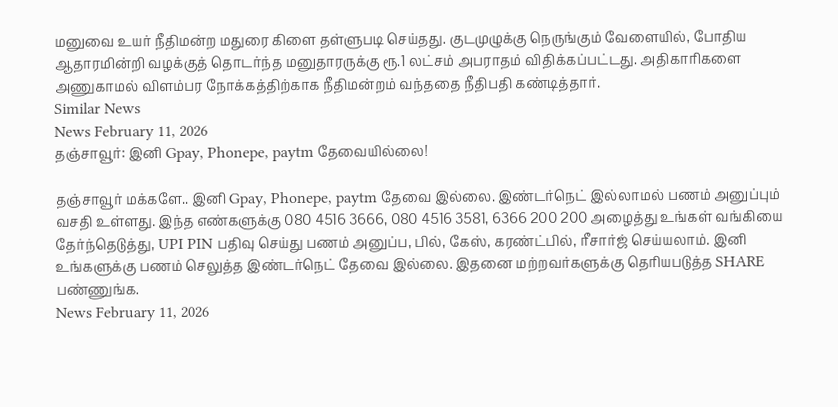மனுவை உயர் நீதிமன்ற மதுரை கிளை தள்ளுபடி செய்தது. குடமுழுக்கு நெருங்கும் வேளையில், போதிய ஆதாரமின்றி வழக்குத் தொடர்ந்த மனுதாரருக்கு ரூ.1 லட்சம் அபராதம் விதிக்கப்பட்டது. அதிகாரிகளை அணுகாமல் விளம்பர நோக்கத்திற்காக நீதிமன்றம் வந்ததை நீதிபதி கண்டித்தார்.
Similar News
News February 11, 2026
தஞ்சாவூர்: இனி Gpay, Phonepe, paytm தேவையில்லை!

தஞ்சாவூர் மக்களே.. இனி Gpay, Phonepe, paytm தேவை இல்லை. இண்டர்நெட் இல்லாமல் பணம் அனுப்பும் வசதி உள்ளது. இந்த எண்களுக்கு 080 4516 3666, 080 4516 3581, 6366 200 200 அழைத்து உங்கள் வங்கியை தேர்ந்தெடுத்து, UPI PIN பதிவு செய்து பணம் அனுப்ப, பில், கேஸ், கரண்ட்பில், ரீசார்ஜ் செய்யலாம். இனி உங்களுக்கு பணம் செலுத்த இண்டர்நெட் தேவை இல்லை. இதனை மற்றவர்களுக்கு தெரியபடுத்த SHARE பண்ணுங்க.
News February 11, 2026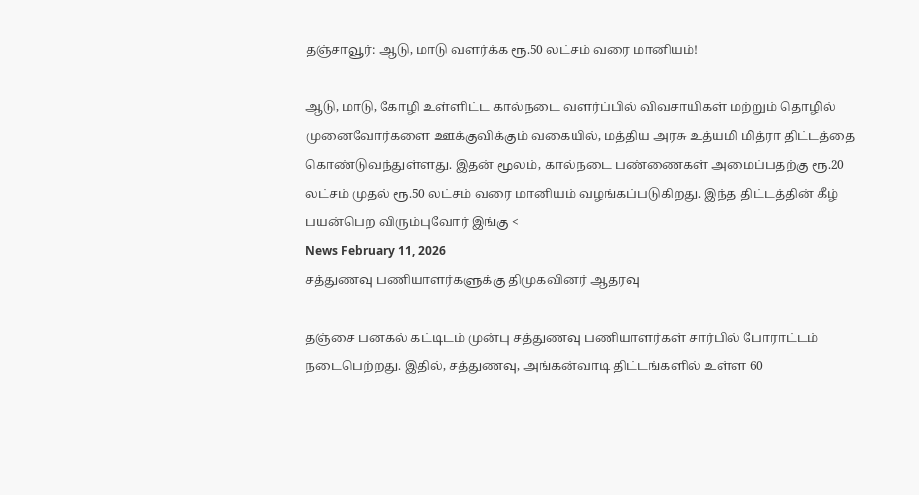தஞ்சாவூர்: ஆடு, மாடு வளர்க்க ரூ.50 லட்சம் வரை மானியம்!

ஆடு, மாடு, கோழி உள்ளிட்ட கால்நடை வளர்ப்பில் விவசாயிகள் மற்றும் தொழில் முனைவோர்களை ஊக்குவிக்கும் வகையில், மத்திய அரசு உத்யமி மித்ரா திட்டத்தை கொண்டுவந்துள்ளது. இதன் மூலம், கால்நடை பண்ணைகள் அமைப்பதற்கு ரூ.20 லட்சம் முதல் ரூ.50 லட்சம் வரை மானியம் வழங்கப்படுகிறது. இந்த திட்டத்தின் கீழ் பயன்பெற விரும்புவோர் இங்கு <
News February 11, 2026
சத்துணவு பணியாளர்களுக்கு திமுகவினர் ஆதரவு

தஞ்சை பனகல் கட்டிடம் முன்பு சத்துணவு பணியாளர்கள் சார்பில் போராட்டம் நடைபெற்றது. இதில், சத்துணவு, அங்கன்வாடி திட்டங்களில் உள்ள 60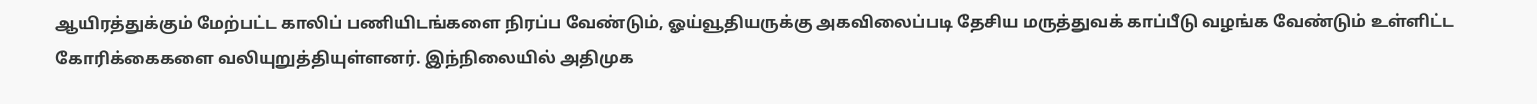ஆயிரத்துக்கும் மேற்பட்ட காலிப் பணியிடங்களை நிரப்ப வேண்டும், ஓய்வூதியருக்கு அகவிலைப்படி தேசிய மருத்துவக் காப்பீடு வழங்க வேண்டும் உள்ளிட்ட கோரிக்கைகளை வலியுறுத்தியுள்ளனர். இந்நிலையில் அதிமுக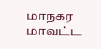மாநகர மாவட்ட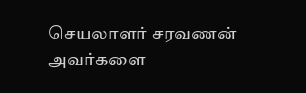செயலாளர் சரவணன் அவர்களை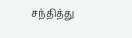சந்தித்து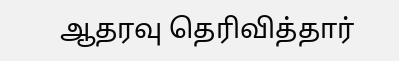ஆதரவு தெரிவித்தார்